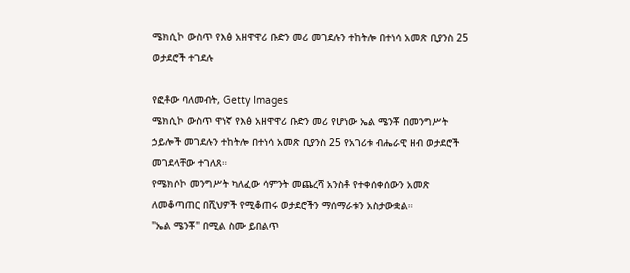ሜክሲኮ ውስጥ የእፅ አዘዋዋሪ ቡድን መሪ መገደሉን ተከትሎ በተነሳ አመጽ ቢያንስ 25 ወታደሮች ተገደሉ

የፎቶው ባለመብት, Getty Images
ሜክሲኮ ውስጥ ዋነኛ የእፅ አዘዋዋሪ ቡድን መሪ የሆነው ኤል ሜንቾ በመንግሥት ኃይሎች መገደሉን ተከትሎ በተነሳ አመጽ ቢያንስ 25 የአገሪቱ ብሔራዊ ዘብ ወታደሮች መገደላቸው ተገለጸ።
የሜክሶኮ መንግሥት ካለፈው ሳምንት መጨረሻ አንስቶ የተቀሰቀሰውን አመጽ ለመቆጣጠር በሺህዎች የሚቆጠሩ ወታደሮችን ማሰማራቱን አስታውቋል።
"ኤል ሜንቾ" በሚል ስሙ ይበልጥ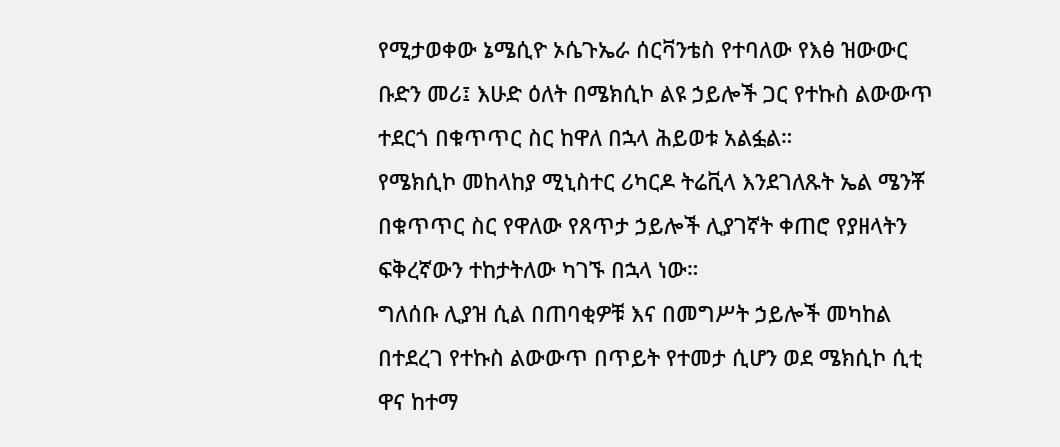የሚታወቀው ኔሜሲዮ ኦሴጉኤራ ሰርቫንቴስ የተባለው የእፅ ዝውውር ቡድን መሪ፤ እሁድ ዕለት በሜክሲኮ ልዩ ኃይሎች ጋር የተኩስ ልውውጥ ተደርጎ በቁጥጥር ስር ከዋለ በኋላ ሕይወቱ አልፏል።
የሜክሲኮ መከላከያ ሚኒስተር ሪካርዶ ትሬቪላ እንደገለጹት ኤል ሜንቾ በቁጥጥር ስር የዋለው የጸጥታ ኃይሎች ሊያገኛት ቀጠሮ የያዘላትን ፍቅረኛውን ተከታትለው ካገኙ በኋላ ነው።
ግለሰቡ ሊያዝ ሲል በጠባቂዎቹ እና በመግሥት ኃይሎች መካከል በተደረገ የተኩስ ልውውጥ በጥይት የተመታ ሲሆን ወደ ሜክሲኮ ሲቲ ዋና ከተማ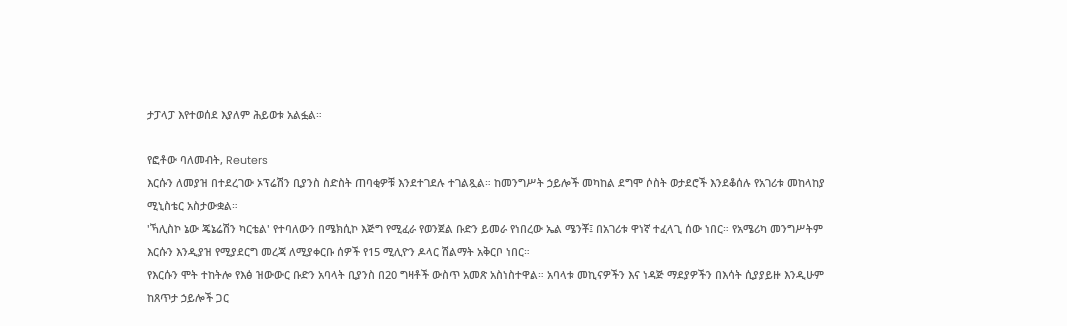ታፓላፓ እየተወሰደ እያለም ሕይወቱ አልፏል።

የፎቶው ባለመብት, Reuters
እርሱን ለመያዝ በተደረገው ኦፕሬሽን ቢያንስ ስድስት ጠባቂዎቹ እንደተገደሉ ተገልጿል። ከመንግሥት ኃይሎች መካከል ደግሞ ሶስት ወታደሮች እንደቆሰሉ የአገሪቱ መከላከያ ሚኒስቴር አስታውቋል።
'ኻሊስኮ ኔው ጄኔሬሽን ካርቴል' የተባለውን በሜክሲኮ እጅግ የሚፈራ የወንጀል ቡድን ይመራ የነበረው ኤል ሜንቾ፤ በአገሪቱ ዋነኛ ተፈላጊ ሰው ነበር። የአሜሪካ መንግሥትም እርሱን እንዲያዝ የሚያደርግ መረጃ ለሚያቀርቡ ሰዎች የ15 ሚሊዮን ዶላር ሽልማት አቅርቦ ነበር።
የእርሱን ሞት ተከትሎ የእፅ ዝውውር ቡድን አባላት ቢያንስ በ20 ግዛቶች ውስጥ አመጽ አስነስተዋል። አባላቱ መኪናዎችን እና ነዳጅ ማደያዎችን በእሳት ሲያያይዙ እንዲሁም ከጸጥታ ኃይሎች ጋር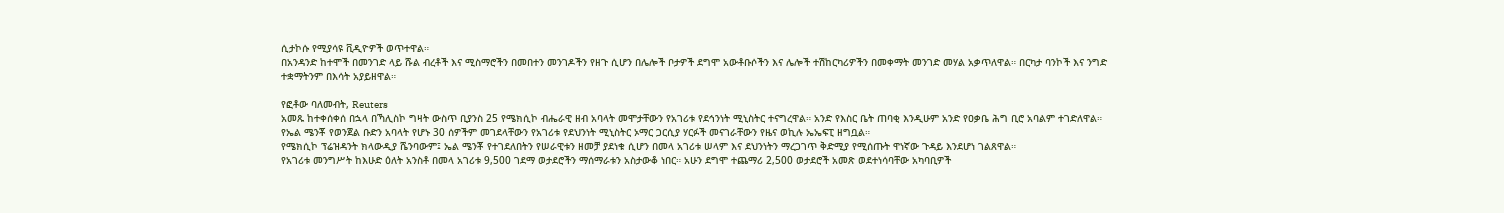ሲታኮሱ የሚያሳዩ ቪዲዮዎች ወጥተዋል።
በአንዳንድ ከተሞች በመንገድ ላይ ሹል ብረቶች እና ሚስማሮችን በመበተን መንገዶችን የዘጉ ሲሆን በሌሎች ቦታዎች ደግሞ አውቶቡሶችን እና ሌሎች ተሽከርካሪዎችን በመቀማት መንገድ መሃል አቃጥለዋል። በርካታ ባንኮች እና ንግድ ተቋማትንም በእሳት አያይዘዋል።

የፎቶው ባለመብት, Reuters
አመጹ ከተቀሰቀሰ በኋላ በኻሊስኮ ግዛት ውስጥ ቢያንስ 25 የሜክሲኮ ብሔራዊ ዘብ አባላት መሞታቸውን የአገሪቱ የደኅንነት ሚኒስትር ተናግረዋል። አንድ የእስር ቤት ጠባቂ እንዲሁም አንድ የዐቃቤ ሕግ ቢሮ አባልም ተገድለዋል።
የኤል ሜንቾ የወንጀል ቡድን አባላት የሆኑ 30 ሰዎችም መገደላቸውን የአገሪቱ የደህንነት ሚኒስትር ኦማር ጋርሲያ ሃርፉች መናገራቸውን የዜና ወኪሉ ኤኤፍፒ ዘግቧል።
የሜክሲኮ ፕሬዝዳንት ክላውዲያ ሼንባውም፤ ኤል ሜንቾ የተገደለበትን የሠራዊቱን ዘመቻ ያደነቁ ሲሆን በመላ አገሪቱ ሠላም እና ደህንነትን ማረጋገጥ ቅድሚያ የሚሰጡት ዋነኛው ጉዳይ እንደሆነ ገልጸዋል።
የአገሪቱ መንግሥት ከእሁድ ዕለት አንስቶ በመላ አገሪቱ 9,500 ገደማ ወታደሮችን ማሰማራቱን አስታውቆ ነበር። አሁን ደግሞ ተጨማሪ 2,500 ወታደሮች አመጽ ወደተነሳባቸው አካባቢዎች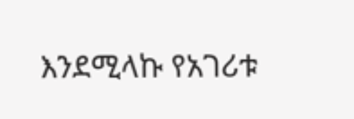እንደሚላኩ የአገሪቱ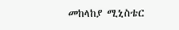መከላከያ ሚኒስቴር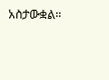አስታውቋል።